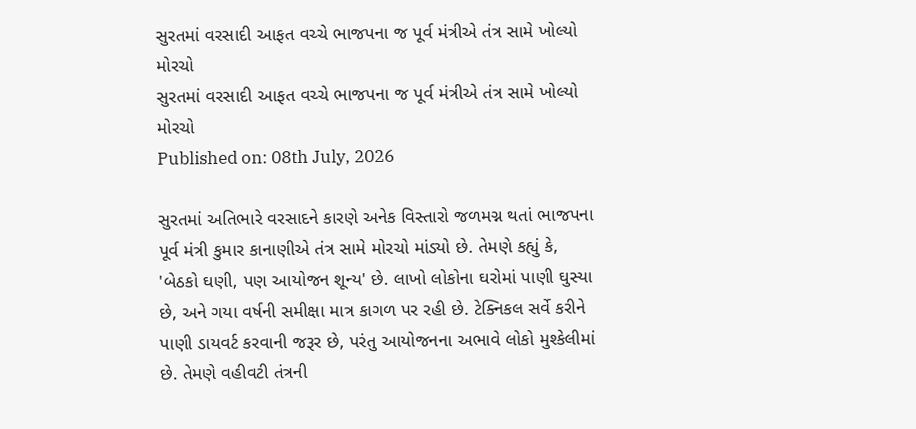સુરતમાં વરસાદી આફત વચ્ચે ભાજપના જ પૂર્વ મંત્રીએ તંત્ર સામે ખોલ્યો મોરચો
સુરતમાં વરસાદી આફત વચ્ચે ભાજપના જ પૂર્વ મંત્રીએ તંત્ર સામે ખોલ્યો મોરચો
Published on: 08th July, 2026

સુરતમાં અતિભારે વરસાદને કારણે અનેક વિસ્તારો જળમગ્ન થતાં ભાજપના પૂર્વ મંત્રી કુમાર કાનાણીએ તંત્ર સામે મોરચો માંડ્યો છે. તેમણે કહ્યું કે, 'બેઠકો ઘણી, પણ આયોજન શૂન્ય' છે. લાખો લોકોના ઘરોમાં પાણી ઘુસ્યા છે, અને ગયા વર્ષની સમીક્ષા માત્ર કાગળ પર રહી છે. ટેક્નિકલ સર્વે કરીને પાણી ડાયવર્ટ કરવાની જરૂર છે, પરંતુ આયોજનના અભાવે લોકો મુશ્કેલીમાં છે. તેમણે વહીવટી તંત્રની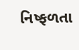નિષ્ફળતા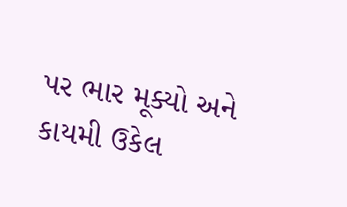પર ભાર મૂક્યો અને કાયમી ઉકેલ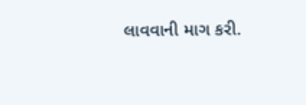લાવવાની માગ કરી.